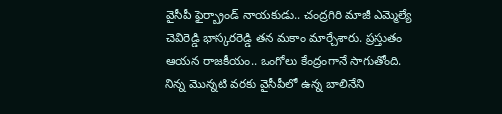వైసీపీ ఫైర్బ్రాండ్ నాయకుడు.. చంద్రగిరి మాజీ ఎమ్మెల్యే చెవిరెడ్డి భాస్కరరెడ్డి తన మకాం మార్చేశారు. ప్రస్తుతం ఆయన రాజకీయం.. ఒంగోలు కేంద్రంగానే సాగుతోంది. నిన్న మొన్నటి వరకు వైసీపీలో ఉన్న బాలినేని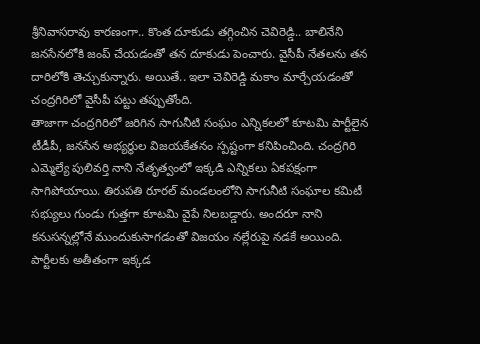శ్రీనివాసరావు కారణంగా.. కొంత దూకుడు తగ్గించిన చెవిరెడ్డి.. బాలినేని జనసేనలోకి జంప్ చేయడంతో తన దూకుడు పెంచారు. వైసీపీ నేతలను తన దారిలోకి తెచ్చుకున్నారు. అయితే.. ఇలా చెవిరెడ్డి మకాం మార్చేయడంతో చంద్రగిరిలో వైసీపీ పట్టు తప్పుతోంది.
తాజాగా చంద్రగిరిలో జరిగిన సాగునీటి సంఘం ఎన్నికలలో కూటమి పార్టీలైన టీడీపీ, జనసేన అభ్యర్థుల విజయకేతనం స్పష్టంగా కనిపించింది. చంద్రగిరి ఎమ్మెల్యే పులివర్తి నాని నేతృత్వంలో ఇక్కడి ఎన్నికలు ఏకపక్షంగా సాగిపోయాయి. తిరుపతి రూరల్ మండలంలోని సాగునీటి సంఘాల కమిటీ సభ్యులు గుండు గుత్తగా కూటమి వైపే నిలబడ్డారు. అందరూ నాని కనుసన్నల్లోనే ముందుకుసాగడంతో విజయం నల్లేరుపై నడకే అయింది.
పార్టీలకు అతీతంగా ఇక్కడ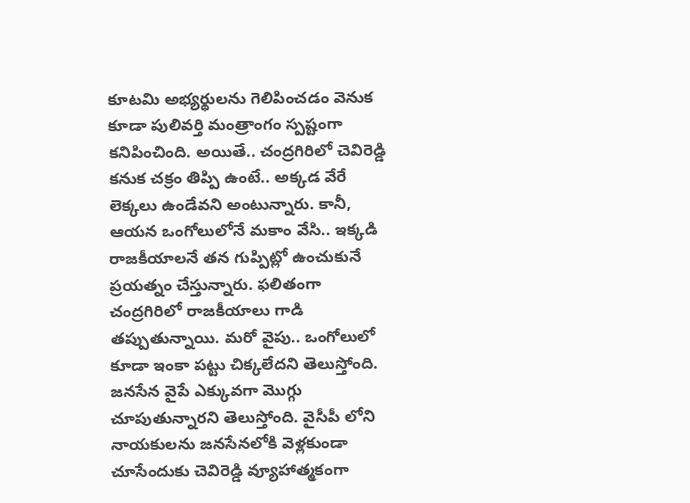కూటమి అభ్యర్థులను గెలిపించడం వెనుక కూడా పులివర్తి మంత్రాంగం స్పష్టంగా కనిపించింది. అయితే.. చంద్రగిరిలో చెవిరెడ్డి కనుక చక్రం తిప్పి ఉంటే.. అక్కడ వేరే లెక్కలు ఉండేవని అంటున్నారు. కానీ, ఆయన ఒంగోలులోనే మకాం వేసి.. ఇక్కడి రాజకీయాలనే తన గుప్పిట్లో ఉంచుకునే ప్రయత్నం చేస్తున్నారు. ఫలితంగా చంద్రగిరిలో రాజకీయాలు గాడి తప్పుతున్నాయి. మరో వైపు.. ఒంగోలులో కూడా ఇంకా పట్టు చిక్కలేదని తెలుస్తోంది.
జనసేన వైపే ఎక్కువగా మొగ్గు చూపుతున్నారని తెలుస్తోంది. వైసీపీ లోని నాయకులను జనసేనలోకి వెళ్లకుండా చూసేందుకు చెవిరెడ్డి వ్యూహాత్మకంగా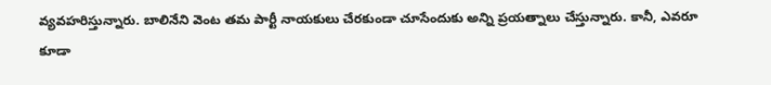వ్యవహరిస్తున్నారు. బాలినేని వెంట తమ పార్టీ నాయకులు చేరకుండా చూసేందుకు అన్ని ప్రయత్నాలు చేస్తున్నారు. కానీ, ఎవరూ కూడా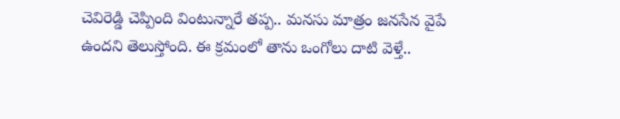చెవిరెడ్డి చెప్పింది వింటున్నారే తప్ప.. మనసు మాత్రం జనసేన వైపే ఉందని తెలుస్తోంది. ఈ క్రమంలో తాను ఒంగోలు దాటి వెళ్తే..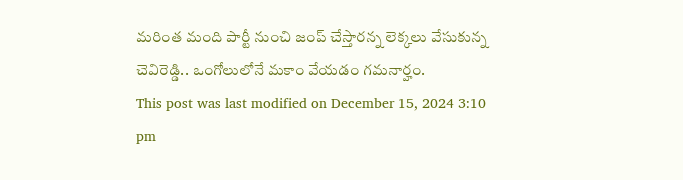మరింత మంది పార్టీ నుంచి జంప్ చేస్తారన్న లెక్కలు వేసుకున్న చెవిరెడ్డి.. ఒంగోలులోనే మకాం వేయడం గమనార్హం.
This post was last modified on December 15, 2024 3:10 pm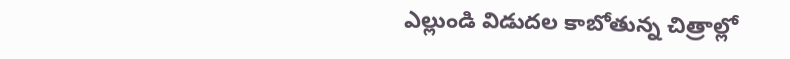ఎల్లుండి విడుదల కాబోతున్న చిత్రాల్లో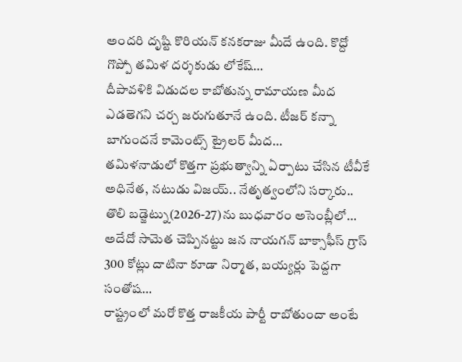అందరి దృష్టి కొరియన్ కనకరాజు మీదే ఉంది. కొద్దో గొప్పో తమిళ దర్శకుడు లోకేష్…
దీపావళికి విడుదల కాబోతున్న రామాయణ మీద ఎడతెగని చర్చ జరుగుతూనే ఉంది. టీజర్ కన్నా బాగుందనే కామెంట్స్ ట్రైలర్ మీద…
తమిళనాడులో కొత్తగా ప్రభుత్వాన్ని ఏర్పాటు చేసిన టీవీకే అధినేత, నటుడు విజయ్.. నేతృత్వంలోని సర్కారు.. తొలి బడ్జెట్ను(2026-27)ను బుధవారం అసెంబ్లీలో…
అదేదో సామెత చెప్పినట్టు జన నాయగన్ బాక్సాఫీస్ గ్రాస్ 300 కోట్లు దాటినా కూడా నిర్మాత, బయ్యర్లు పెద్దగా సంతోష…
రాష్ట్రంలో మరో కొత్త రాజకీయ పార్టీ రాబోతుందా అంటే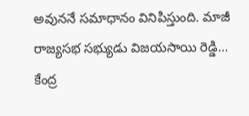అవుననే సమాధానం వినిపిస్తుంది. మాజీ రాజ్యసభ సభ్యుడు విజయసాయి రెడ్డి…
కేంద్ర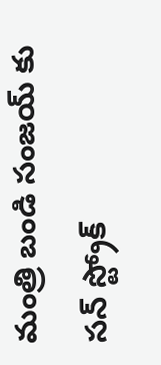మంత్రి బండి సంజయ్ కు సన్ స్ట్రోక్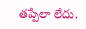తప్పేలా లేదు.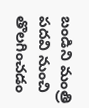బండిని మంత్రి పదవి నుంచి తొలగించడం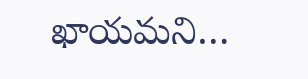ఖాయమని…